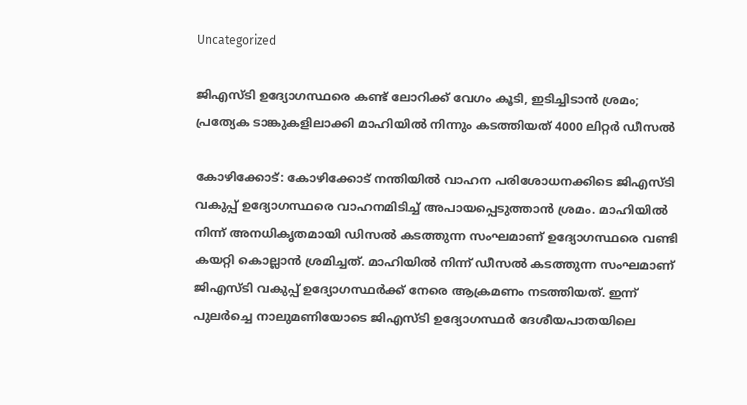Uncategorized

ജിഎസ്ടി ഉദ്യോഗസ്ഥരെ കണ്ട് ലോറിക്ക് വേഗം കൂടി, ഇടിച്ചിടാൻ ശ്രമം; പ്രത്യേക ടാങ്കുകളിലാക്കി മാഹിയിൽ നിന്നും കടത്തിയത് 4000 ലിറ്റ‍ർ ഡീസൽ

കോഴിക്കോട്: കോഴിക്കോട് നന്തിയില്‍ വാഹന പരിശോധനക്കിടെ ജിഎസ്ടി വകുപ്പ് ഉദ്യോഗസ്ഥരെ വാഹനമിടിച്ച് അപായപ്പെടുത്താന്‍ ശ്രമം. മാഹിയില്‍ നിന്ന് അനധികൃതമായി ഡിസല്‍ കടത്തുന്ന സംഘമാണ് ഉദ്യോഗസ്ഥരെ വണ്ടി കയറ്റി കൊല്ലാന്‍ ശ്രമിച്ചത്. മാഹിയില്‍ നിന്ന് ഡീസല്‍ കടത്തുന്ന സംഘമാണ് ജിഎസ്ടി വകുപ്പ് ഉദ്യോഗസ്ഥർക്ക് നേരെ ആക്രമണം നടത്തിയത്. ഇന്ന് പുലര്‍ച്ചെ നാലുമണിയോടെ ജിഎസ്ടി ഉദ്യോഗസ്ഥര്‍ ദേശീയപാതയിലെ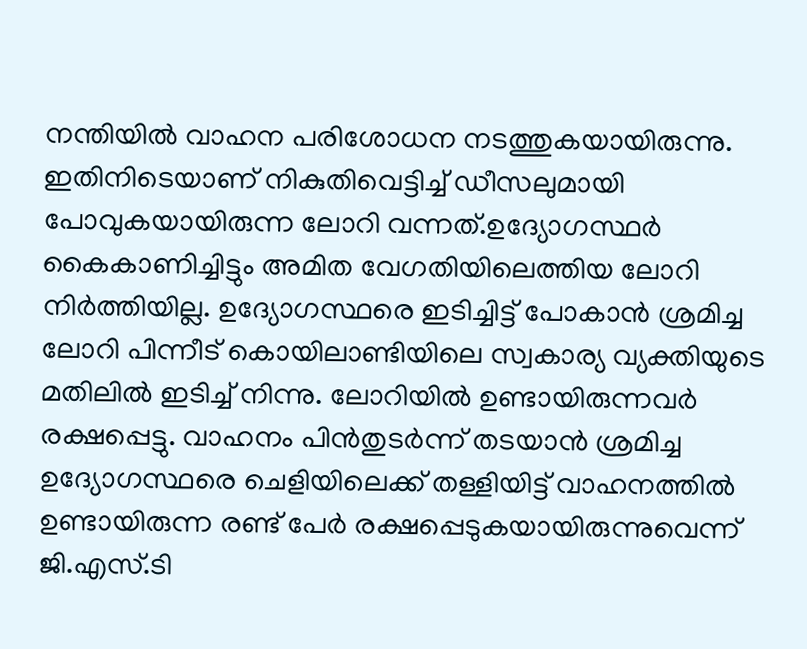നന്തിയില്‍ വാഹന പരിശോധന നടത്തുകയായിരുന്നു. ഇതിനിടെയാണ് നികുതിവെട്ടിച്ച് ഡീസലുമായി പോവുകയായിരുന്ന ലോറി വന്നത്.ഉദ്യോഗസ്ഥര്‍ കൈകാണിച്ചിട്ടും അമിത വേഗതിയിലെത്തിയ ലോറി നിര്‍ത്തിയില്ല. ഉദ്യോഗസ്ഥരെ ഇടിച്ചിട്ട് പോകാന്‍ ശ്രമിച്ച ലോറി പിന്നീട് കൊയിലാണ്ടിയിലെ സ്വകാര്യ വ്യക്തിയുടെ മതിലില്‍ ഇടിച്ച് നിന്നു. ലോറിയില്‍ ഉണ്ടായിരുന്നവര്‍ രക്ഷപ്പെട്ടു. വാഹനം പിന്‍തുടര്‍ന്ന് തടയാന്‍ ശ്രമിച്ച ഉദ്യോഗസ്ഥരെ ചെളിയിലെക്ക് തള്ളിയിട്ട് വാഹനത്തില്‍ ഉണ്ടായിരുന്ന രണ്ട് പേര്‍ രക്ഷപ്പെടുകയായിരുന്നുവെന്ന് ജി.എസ്.ടി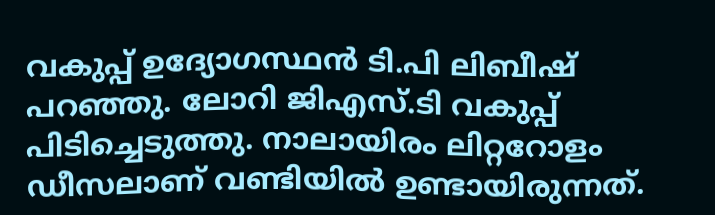വകുപ്പ് ഉദ്യോഗസ്ഥൻ ടി.പി ലിബീഷ് പറഞ്ഞു. ലോറി ജിഎസ്.ടി വകുപ്പ് പിടിച്ചെടുത്തു. നാലായിരം ലിറ്ററോളം ഡ‍ീസലാണ് വണ്ടിയില്‍ ഉണ്ടായിരുന്നത്.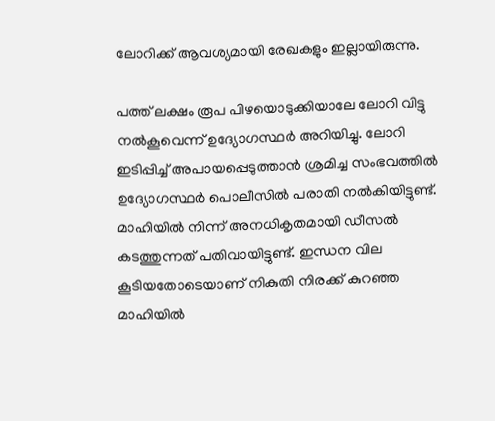ലോറിക്ക് ആവശ്യമായി രേഖകളും ഇല്ലായിരുന്നു.

പത്ത് ലക്ഷം രൂപ പിഴയൊടുക്കിയാലേ ലോറി വിട്ടു നല്‍കൂവെന്ന് ഉദ്യോഗസ്ഥർ അറിയിച്ചു. ലോറി ഇടിപ്പിച്ച് അപായപ്പെടുത്താന്‍ ശ്രമിച്ച സംഭവത്തില്‍ ഉദ്യോഗസ്ഥര്‍ പൊലീസില്‍ പരാതി നല്‍കിയിട്ടുണ്ട്. മാഹിയില്‍ നിന്ന് അനധികൃതമായി ഡീസല്‍ കടത്തുന്നത് പതിവായിട്ടുണ്ട്. ഇന്ധന വില കൂടിയതോടെയാണ് നികുതി നിരക്ക് കുറഞ്ഞ മാഹിയില്‍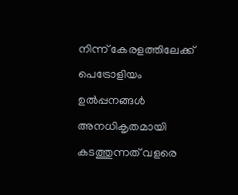നിന്ന് കേരളത്തിലേക്ക് പെട്രോളിയം ഉല്‍പ്പനങ്ങള്‍ അനധികൃതമായി കടത്തുന്നത് വളരെ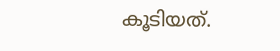കൂടിയത്.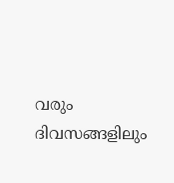വരും ദിവസങ്ങളിലും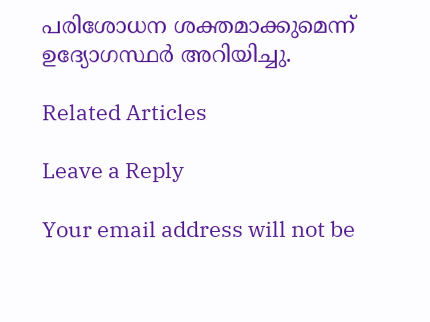പരിശോധന ശക്തമാക്കുമെന്ന് ഉദ്യോഗസ്ഥ‍ർ അറിയിച്ചു.

Related Articles

Leave a Reply

Your email address will not be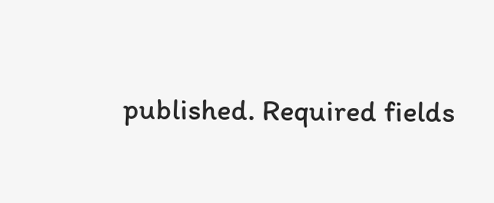published. Required fields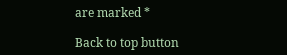are marked *

Back to top button